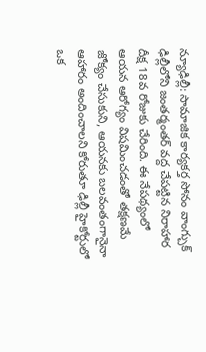న్యూఢిల్లీ: సామాజిక కార్యకర్త సోనం వాంగ్చుక్ ఢిల్లీలోని జంతర్మంతర్ వద్ద చేపట్టిన నిరాహార దీక్ష 18వ రోజుకు చేరింది. ఈ నేపథ్యంలో ఆయన ఆరోగ్యం విషమించడంతో తక్షణమే జోక్యం చేసుకుని, ఆయనకు బలవంతంగానైనా ఆహారం అందించాలని కోరుతూ ఢిల్లీ హైకోర్టులో ఒక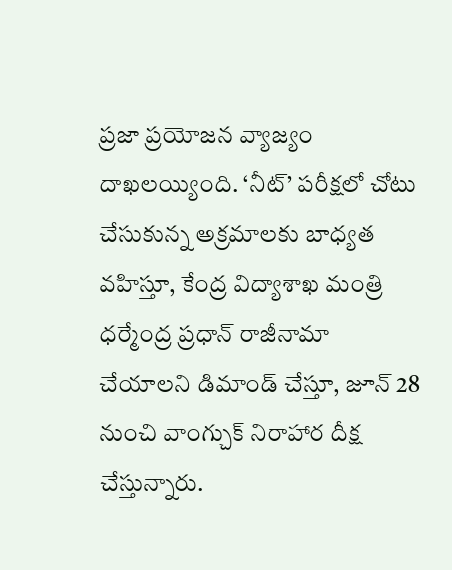ప్రజా ప్రయోజన వ్యాజ్యం దాఖలయ్యింది. ‘నీట్’ పరీక్షలో చోటు చేసుకున్న అక్రమాలకు బాధ్యత వహిస్తూ, కేంద్ర విద్యాశాఖ మంత్రి ధర్మేంద్ర ప్రధాన్ రాజీనామా చేయాలని డిమాండ్ చేస్తూ, జూన్ 28 నుంచి వాంగ్చుక్ నిరాహార దీక్ష చేస్తున్నారు.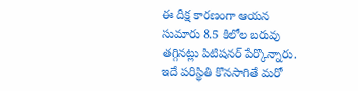ఈ దీక్ష కారణంగా ఆయన సుమారు 8.5 కిలోల బరువు తగ్గినట్లు పిటిషనర్ పేర్కొన్నారు. ఇదే పరిస్థితి కొనసాగితే మరో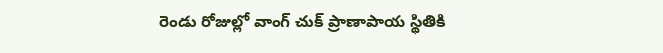రెండు రోజుల్లో వాంగ్ చుక్ ప్రాణాపాయ స్థితికి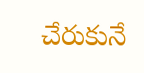చేరుకునే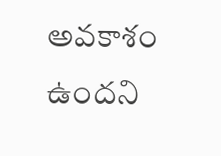అవకాశం ఉందని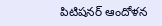పిటిషనర్ ఆందోళన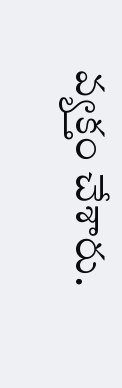వ్యక్తం చేశారు.